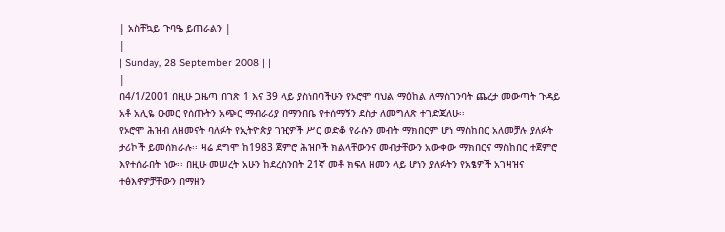| አስቸኳይ ጉባዔ ይጠራልን |
|
| Sunday, 28 September 2008 | |
|
በ4/1/2001 በዚሁ ጋዜጣ በገጽ 1 እና 39 ላይ ያስነበባችሁን የኦሮሞ ባህል ማዕከል ለማስገንባት ጨረታ መውጣት ጉዳይ አቶ አሊዬ ዑመር የሰጡትን አጭር ማብራሪያ በማንበቤ የተሰማኝን ደስታ ለመግለጽ ተገድጃለሁ፡፡
የኦሮሞ ሕዝብ ለዘመናት ባለፉት የኢትዮጵያ ገዢዎች ሥር ወድቆ የራሱን መብት ማክበርም ሆነ ማስከበር አለመቻሉ ያለፉት ታሪኮች ይመሰክራሉ፡፡ ዛሬ ደግሞ ከ1983 ጀምሮ ሕዝቦች ክልላቸውንና መብታቸውን አውቀው ማክበርና ማስከበር ተጀምሮ እየተሰራበት ነው፡፡ በዚሁ መሠረት አሁን ከደረስንበት 21ኛ መቶ ክፍለ ዘመን ላይ ሆነን ያለፉትን የአፄዎች አገዛዝና ተፅእኖዎቻቸውን በማዘን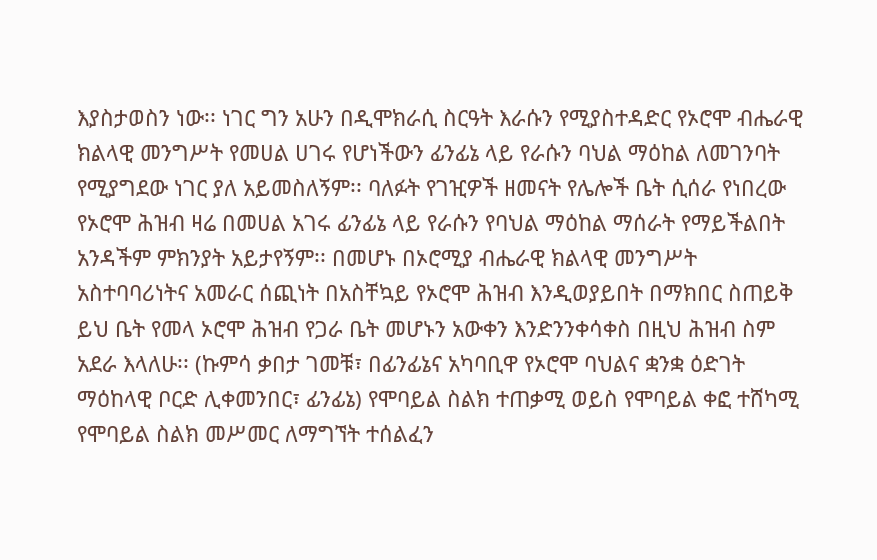እያስታወስን ነው፡፡ ነገር ግን አሁን በዲሞክራሲ ስርዓት እራሱን የሚያስተዳድር የኦሮሞ ብሔራዊ ክልላዊ መንግሥት የመሀል ሀገሩ የሆነችውን ፊንፊኔ ላይ የራሱን ባህል ማዕከል ለመገንባት የሚያግደው ነገር ያለ አይመስለኝም፡፡ ባለፉት የገዢዎች ዘመናት የሌሎች ቤት ሲሰራ የነበረው የኦሮሞ ሕዝብ ዛሬ በመሀል አገሩ ፊንፊኔ ላይ የራሱን የባህል ማዕከል ማሰራት የማይችልበት አንዳችም ምክንያት አይታየኝም፡፡ በመሆኑ በኦሮሚያ ብሔራዊ ክልላዊ መንግሥት አስተባባሪነትና አመራር ሰጪነት በአስቸኳይ የኦሮሞ ሕዝብ እንዲወያይበት በማክበር ስጠይቅ ይህ ቤት የመላ ኦሮሞ ሕዝብ የጋራ ቤት መሆኑን አውቀን እንድንንቀሳቀስ በዚህ ሕዝብ ስም አደራ እላለሁ፡፡ (ኩምሳ ቃበታ ገመቹ፣ በፊንፊኔና አካባቢዋ የኦሮሞ ባህልና ቋንቋ ዕድገት ማዕከላዊ ቦርድ ሊቀመንበር፣ ፊንፊኔ) የሞባይል ስልክ ተጠቃሚ ወይስ የሞባይል ቀፎ ተሸካሚ የሞባይል ስልክ መሥመር ለማግኘት ተሰልፈን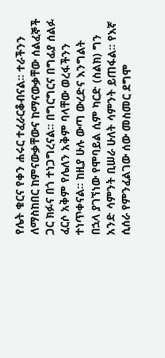የሌት ቁርና የቀን ሐሩር ተፈራርቆብናል፡፡ ተራችንን ለማስከበር ከምናውቃቸውና ከማናውቃቸው ሰልፈኞች ጋር ክፉና በጎ ተነጋግረናል፡፡ በግርግርና በግፊያ ሰልፉ ፈርሶ አቅም የሌለን አቅም ባላቸው ወረፋችንን ተነጥቀናል፡፡ ከዚያ ሁሉ ውጣ ውረድና እንግልት በኋላ ያገኘነው የሞባይል ሲም ካርድ (ስልክ) ግን አንድ ሳምንት ቢሠራ ሁለት ሳምንት ይጠፋል፡፡ የእኛ ሲሰራ የምንፈልገው ሰው መስመር ደግሞ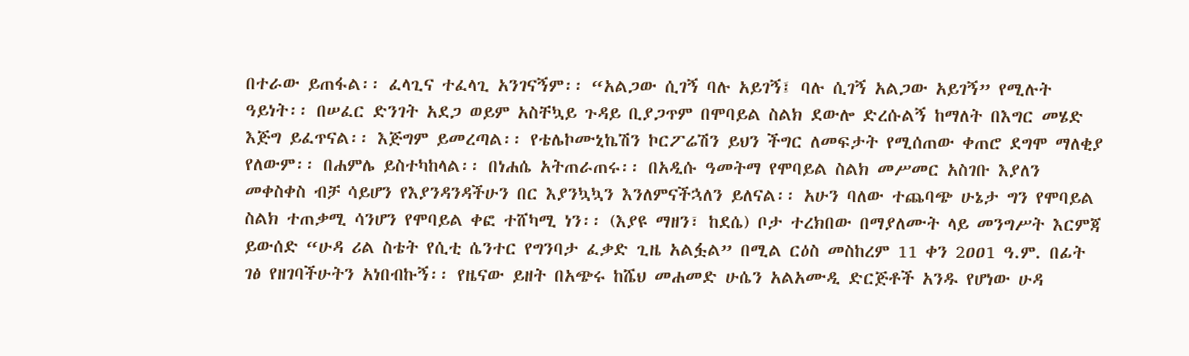በተራው ይጠፋል፡፡ ፈላጊና ተፈላጊ አንገናኝም፡፡ “አልጋው ሲገኝ ባሉ አይገኝ፤ ባሉ ሲገኝ አልጋው አይገኝ” የሚሉት ዓይነት፡፡ በሠፈር ድንገት አደጋ ወይም አስቸኳይ ጉዳይ ቢያጋጥም በሞባይል ስልክ ደውሎ ድረሱልኝ ከማለት በእግር መሄድ እጅግ ይፈጥናል፡፡ እጅግም ይመረጣል፡፡ የቴሌኮሙኒኬሽን ኮርፖሬሽን ይህን ችግር ለመፍታት የሚሰጠው ቀጠሮ ደግሞ ማለቂያ የለውም፡፡ በሐምሌ ይስተካከላል፡፡ በነሐሴ አትጠራጠሩ፡፡ በአዲሱ ዓመትማ የሞባይል ስልክ መሥመር አስገቡ እያለን መቀስቀስ ብቻ ሳይሆን የእያንዳንዳችሁን በር እያንኳኳን እንለምናችኋለን ይለናል፡፡ አሁን ባለው ተጨባጭ ሁኔታ ግን የሞባይል ስልክ ተጠቃሚ ሳንሆን የሞባይል ቀፎ ተሸካሚ ነን፡፡ (እያዩ ማዘን፣ ከደሴ) ቦታ ተረክበው በማያለሙት ላይ መንግሥት እርምጃ ይውሰድ “ሁዳ ሪል ስቴት የሲቲ ሴንተር የግንባታ ፈቃድ ጊዜ አልፏል” በሚል ርዕስ መስከረም 11 ቀን 2ዐዐ1 ዓ.ም. በፊት ገፅ የዘገባችሁትን አነበብኩኝ፡፡ የዜናው ይዘት በአጭሩ ከሼህ መሐመድ ሁሴን አልአሙዲ ድርጅቶች አንዱ የሆነው ሁዳ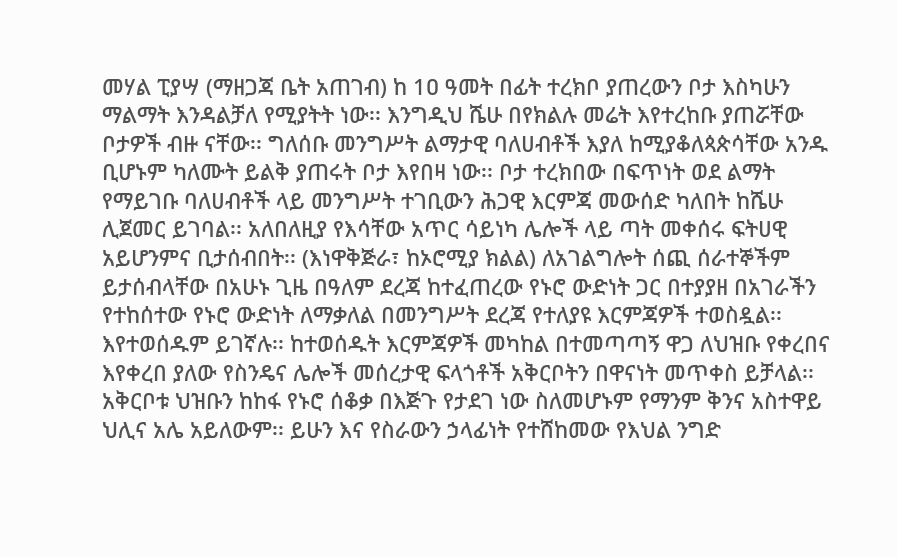መሃል ፒያሣ (ማዘጋጃ ቤት አጠገብ) ከ 1ዐ ዓመት በፊት ተረክቦ ያጠረውን ቦታ እስካሁን ማልማት እንዳልቻለ የሚያትት ነው፡፡ እንግዲህ ሼሁ በየክልሉ መሬት እየተረከቡ ያጠሯቸው ቦታዎች ብዙ ናቸው፡፡ ግለሰቡ መንግሥት ልማታዊ ባለሀብቶች እያለ ከሚያቆለጳጵሳቸው አንዱ ቢሆኑም ካለሙት ይልቅ ያጠሩት ቦታ እየበዛ ነው፡፡ ቦታ ተረክበው በፍጥነት ወደ ልማት የማይገቡ ባለሀብቶች ላይ መንግሥት ተገቢውን ሕጋዊ እርምጃ መውሰድ ካለበት ከሼሁ ሊጀመር ይገባል፡፡ አለበለዚያ የእሳቸው አጥር ሳይነካ ሌሎች ላይ ጣት መቀሰሩ ፍትሀዊ አይሆንምና ቢታሰብበት፡፡ (እነዋቅጅራ፣ ከኦሮሚያ ክልል) ለአገልግሎት ሰጪ ሰራተኞችም ይታሰብላቸው በአሁኑ ጊዜ በዓለም ደረጃ ከተፈጠረው የኑሮ ውድነት ጋር በተያያዘ በአገራችን የተከሰተው የኑሮ ውድነት ለማቃለል በመንግሥት ደረጃ የተለያዩ እርምጃዎች ተወስዷል፡፡ እየተወሰዱም ይገኛሉ፡፡ ከተወሰዱት እርምጃዎች መካከል በተመጣጣኝ ዋጋ ለህዝቡ የቀረበና እየቀረበ ያለው የስንዴና ሌሎች መሰረታዊ ፍላጎቶች አቅርቦትን በዋናነት መጥቀስ ይቻላል፡፡ አቅርቦቱ ህዝቡን ከከፋ የኑሮ ሰቆቃ በእጅጉ የታደገ ነው ስለመሆኑም የማንም ቅንና አስተዋይ ህሊና አሌ አይለውም፡፡ ይሁን እና የስራውን ኃላፊነት የተሸከመው የእህል ንግድ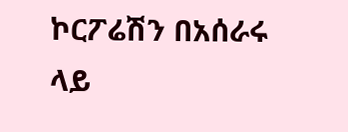ኮርፖሬሽን በአሰራሩ ላይ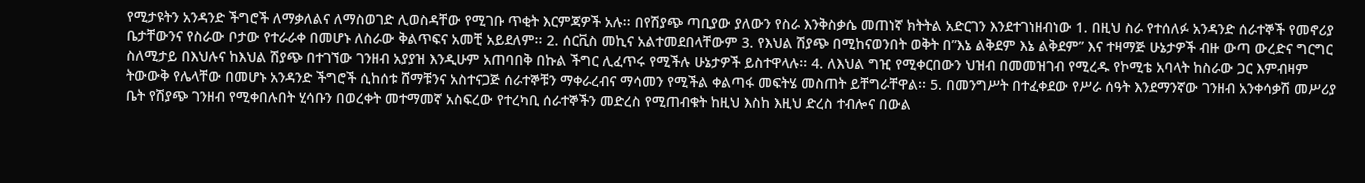የሚታዩትን አንዳንድ ችግሮች ለማቃለልና ለማስወገድ ሊወስዳቸው የሚገቡ ጥቂት እርምጃዎች አሉ፡፡ በየሽያጭ ጣቢያው ያለውን የስራ እንቅስቃሴ መጠነኛ ክትትል አድርገን እንደተገነዘብነው 1. በዚህ ስራ የተሰለፉ አንዳንድ ሰራተኞች የመኖሪያ ቤታቸውንና የስራው ቦታው የተራራቀ በመሆኑ ለስራው ቅልጥፍና አመቺ አይደለም፡፡ 2. ሰርቪስ መኪና አልተመደበላቸውም 3. የእህል ሽያጭ በሚከናወንበት ወቅት በ”እኔ ልቅደም እኔ ልቅደም” እና ተዛማጅ ሁኔታዎች ብዙ ውጣ ውረድና ግርግር ስለሚታይ በእህሉና ከእህል ሽያጭ በተገኘው ገንዘብ አያያዝ እንዲሁም አጠባበቅ በኩል ችግር ሊፈጥሩ የሚችሉ ሁኔታዎች ይስተዋላሉ፡፡ 4. ለእህል ግዢ የሚቀርበውን ህዝብ በመመዝገብ የሚረዱ የኮሚቴ አባላት ከስራው ጋር እምብዛም ትውውቅ የሌላቸው በመሆኑ አንዳንድ ችግሮች ሲከሰቱ ሸማቹንና አስተናጋጅ ሰራተኞቹን ማቀራረብና ማሳመን የሚችል ቀልጣፋ መፍትሄ መስጠት ይቸግራቸዋል፡፡ 5. በመንግሥት በተፈቀደው የሥራ ሰዓት እንደማንኛው ገንዘብ አንቀሳቃሽ መሥሪያ ቤት የሽያጭ ገንዘብ የሚቀበሉበት ሂሳቡን በወረቀት መተማመኛ አስፍረው የተረካቢ ሰራተኞችን መድረስ የሚጠብቁት ከዚህ እስከ እዚህ ድረስ ተብሎና በውል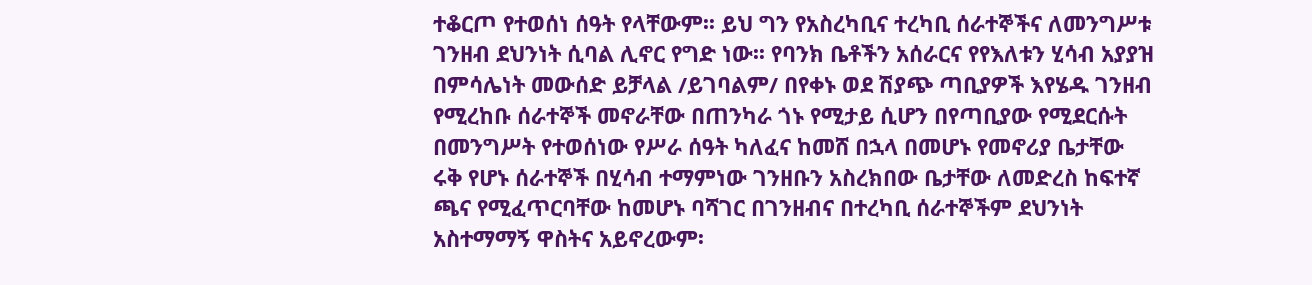ተቆርጦ የተወሰነ ሰዓት የላቸውም፡፡ ይህ ግን የአስረካቢና ተረካቢ ሰራተኞችና ለመንግሥቱ ገንዘብ ደህንነት ሲባል ሊኖር የግድ ነው፡፡ የባንክ ቤቶችን አሰራርና የየእለቱን ሂሳብ አያያዝ በምሳሌነት መውሰድ ይቻላል /ይገባልም/ በየቀኑ ወደ ሽያጭ ጣቢያዎች እየሄዱ ገንዘብ የሚረከቡ ሰራተኞች መኖራቸው በጠንካራ ጎኑ የሚታይ ሲሆን በየጣቢያው የሚደርሱት በመንግሥት የተወሰነው የሥራ ሰዓት ካለፈና ከመሸ በኋላ በመሆኑ የመኖሪያ ቤታቸው ሩቅ የሆኑ ሰራተኞች በሂሳብ ተማምነው ገንዘቡን አስረክበው ቤታቸው ለመድረስ ከፍተኛ ጫና የሚፈጥርባቸው ከመሆኑ ባሻገር በገንዘብና በተረካቢ ሰራተኞችም ደህንነት አስተማማኝ ዋስትና አይኖረውም፡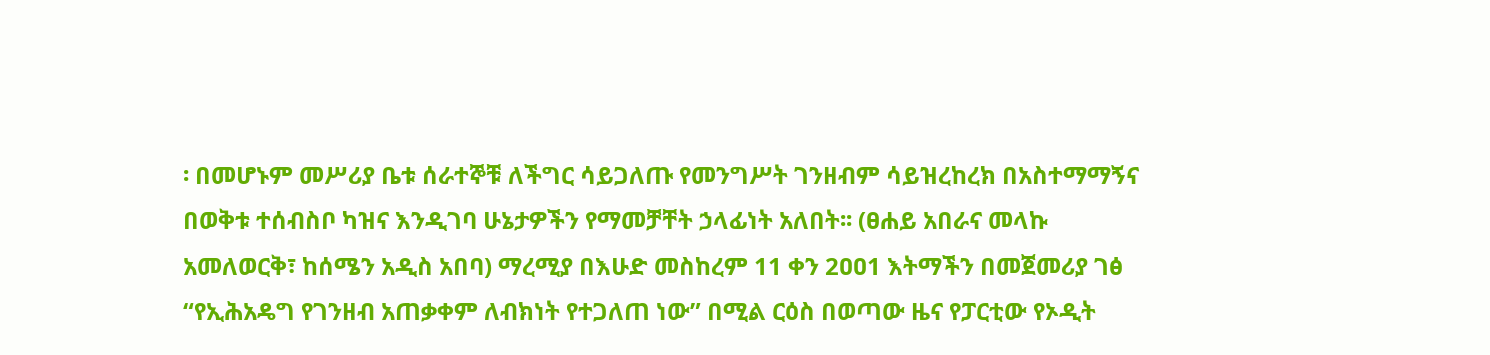፡ በመሆኑም መሥሪያ ቤቱ ሰራተኞቹ ለችግር ሳይጋለጡ የመንግሥት ገንዘብም ሳይዝረከረክ በአስተማማኝና በወቅቱ ተሰብስቦ ካዝና እንዲገባ ሁኔታዎችን የማመቻቸት ኃላፊነት አለበት፡፡ (ፀሐይ አበራና መላኩ አመለወርቅ፣ ከሰሜን አዲስ አበባ) ማረሚያ በእሁድ መስከረም 11 ቀን 2ዐዐ1 እትማችን በመጀመሪያ ገፅ “የኢሕአዴግ የገንዘብ አጠቃቀም ለብክነት የተጋለጠ ነው” በሚል ርዕስ በወጣው ዜና የፓርቲው የኦዲት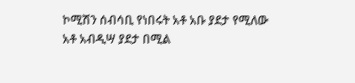ኮሚሽን ሰብሳቢ የነበሩት አቶ አቡ ያደታ የሚለው አቶ አብዲሣ ያደታ በሚል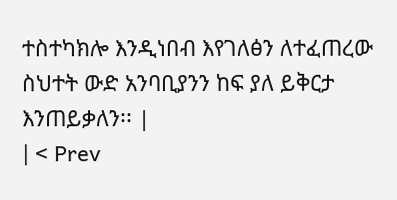ተስተካክሎ እንዲነበብ እየገለፅን ለተፈጠረው ስህተት ውድ አንባቢያንን ከፍ ያለ ይቅርታ እንጠይቃለን፡፡ |
| < Prev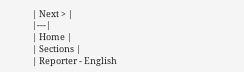| Next > |
|---|
| Home |
| Sections |
| Reporter - English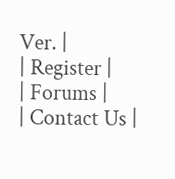Ver. |
| Register |
| Forums |
| Contact Us |